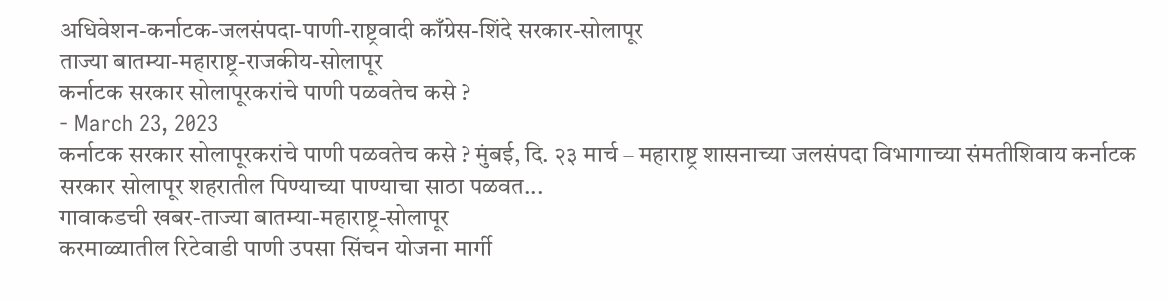अधिवेशन-कर्नाटक-जलसंपदा-पाणी-राष्ट्रवादी काँग्रेस-शिंदे सरकार-सोलापूर
ताज्या बातम्या-महाराष्ट्र-राजकीय-सोलापूर
कर्नाटक सरकार सोलापूरकरांचे पाणी पळवतेच कसे ?
- March 23, 2023
कर्नाटक सरकार सोलापूरकरांचे पाणी पळवतेच कसे ? मुंबई, दि. २३ मार्च – महाराष्ट्र शासनाच्या जलसंपदा विभागाच्या संमतीशिवाय कर्नाटक सरकार सोलापूर शहरातील पिण्याच्या पाण्याचा साठा पळवत...
गावाकडची खबर-ताज्या बातम्या-महाराष्ट्र-सोलापूर
करमाळ्यातील रिटेवाडी पाणी उपसा सिंचन योजना मार्गी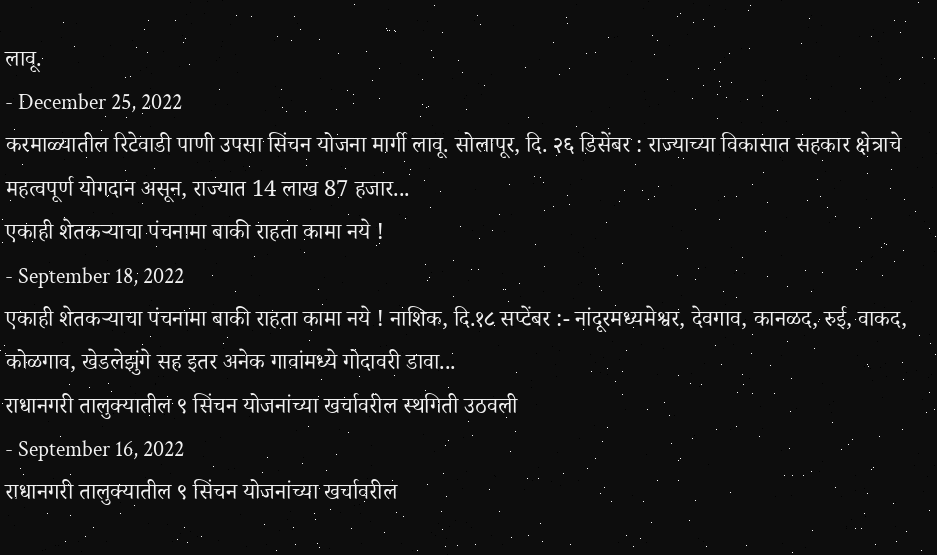लावू.
- December 25, 2022
करमाळ्यातील रिटेवाडी पाणी उपसा सिंचन योजना मार्गी लावू. सोलापूर, दि. २६ डिसेंबर : राज्याच्या विकासात सहकार क्षेत्राचे महत्वपूर्ण योगदान असून, राज्यात 14 लाख 87 हजार...
एकाही शेतकऱ्याचा पंचनामा बाकी राहता कामा नये !
- September 18, 2022
एकाही शेतकऱ्याचा पंचनामा बाकी राहता कामा नये ! नाशिक, दि.१८ सप्टेंबर :- नांदूरमध्यमेश्वर, देवगाव, कानळद, रुई, वाकद, कोळगाव, खेडलेझुंगे सह इतर अनेक गावांमध्ये गोदावरी डावा...
राधानगरी तालुक्यातील ९ सिंचन योजनांच्या खर्चावरील स्थगिती उठवली
- September 16, 2022
राधानगरी तालुक्यातील ९ सिंचन योजनांच्या खर्चावरील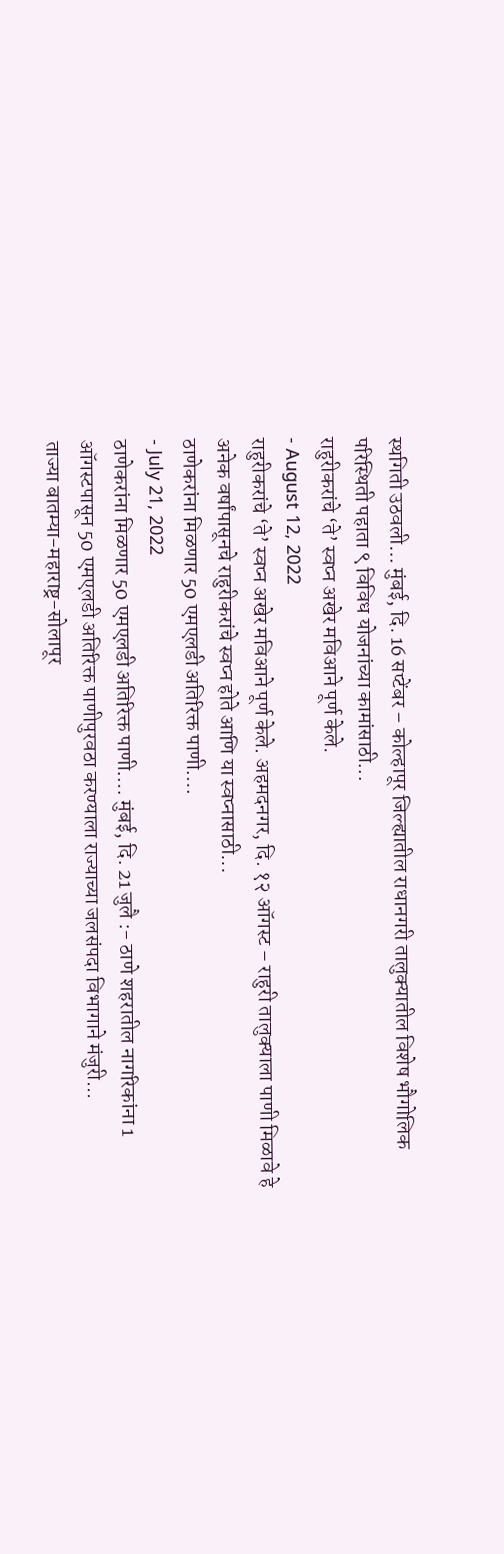स्थगिती उठवली… मुंबई, दि. 16 सप्टेंबर – कोल्हापूर जिल्ह्यातील राधानगरी तालुक्यातील विशेष भौगोलिक परिस्थिती पहाता ९ विविध योजनांच्या कामांसाठी...
राहुरीकरांचे ‘ते’ स्वप्न अखेर मविआने पूर्ण केले.
- August 12, 2022
राहुरीकरांचे ‘ते’ स्वप्न अखेर मविआने पूर्ण केले. अहमदनगर, दि. १२ ऑगस्ट – राहुरी तालुक्याला पाणी मिळावे हे अनेक वर्षांपासूनचे राहुरीकरांचे स्वप्न होते आणि या स्वप्नासाठी...
ठाणेकरांना मिळणार 50 एमएलडी अतिरिक्त पाणी….
- July 21, 2022
ठाणेकरांना मिळणार 50 एमएलडी अतिरिक्त पाणी…. मुंबई, दि. 21 जुलै :- ठाणे शहरातील नागरिकांना 1 ऑगस्टपासून 50 एमएलडी अतिरिक्त पाणीपुरवठा करण्याला राज्याच्या जलसंपदा विभागाने मंजुरी...
ताज्या बातम्या-महाराष्ट्र-सोलापूर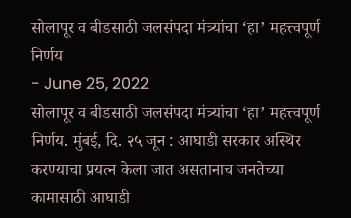सोलापूर व बीडसाठी जलसंपदा मंत्र्यांचा ‘हा’ महत्त्वपूर्ण निर्णय
- June 25, 2022
सोलापूर व बीडसाठी जलसंपदा मंत्र्यांचा ‘हा’ महत्त्वपूर्ण निर्णय. मुंबई, दि. २५ जून : आघाडी सरकार अस्थिर करण्याचा प्रयत्न केला जात असतानाच जनतेच्या कामासाठी आघाडी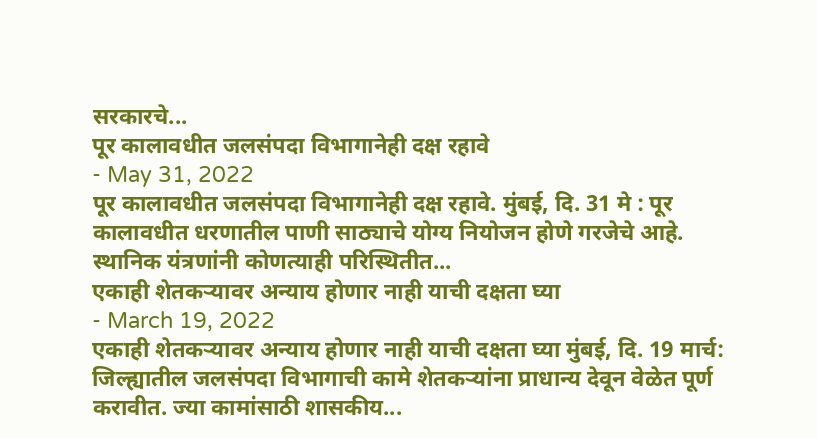सरकारचे...
पूर कालावधीत जलसंपदा विभागानेही दक्ष रहावे
- May 31, 2022
पूर कालावधीत जलसंपदा विभागानेही दक्ष रहावे. मुंबई, दि. 31 मे : पूर कालावधीत धरणातील पाणी साठ्याचे योग्य नियोजन होणे गरजेचे आहे. स्थानिक यंत्रणांनी कोणत्याही परिस्थितीत...
एकाही शेतकऱ्यावर अन्याय होणार नाही याची दक्षता घ्या
- March 19, 2022
एकाही शेतकऱ्यावर अन्याय होणार नाही याची दक्षता घ्या मुंबई, दि. 19 मार्च: जिल्ह्यातील जलसंपदा विभागाची कामे शेतकऱ्यांना प्राधान्य देवून वेळेत पूर्ण करावीत. ज्या कामांसाठी शासकीय...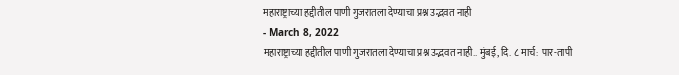महाराष्ट्राच्या हद्दीतील पाणी गुजरातला देण्याचा प्रश्न उद्भवत नाही
- March 8, 2022
महाराष्ट्राच्या हद्दीतील पाणी गुजरातला देण्याचा प्रश्न उद्भवत नाही.. मुंबई, दि. ८ मार्च: पार-तापी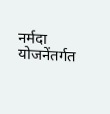नर्मदा योजनेंतर्गत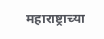महाराष्ट्राच्या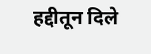हद्दीतून दिले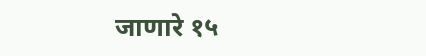जाणारे १५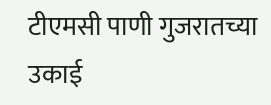टीएमसी पाणी गुजरातच्या उकाई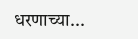धरणाच्या...